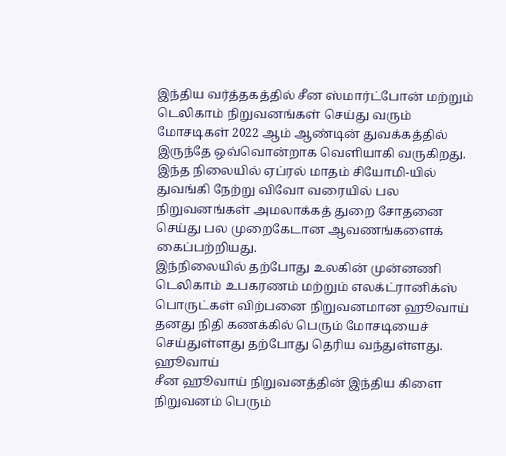இந்திய வர்த்தகத்தில் சீன ஸ்மார்ட்போன் மற்றும் டெலிகாம் நிறுவனங்கள் செய்து வரும் மோசடிகள் 2022 ஆம் ஆண்டின் துவக்கத்தில் இருந்தே ஒவ்வொன்றாக வெளியாகி வருகிறது.
இந்த நிலையில் ஏப்ரல் மாதம் சியோமி-யில் துவங்கி நேற்று விவோ வரையில் பல நிறுவனங்கள் அமலாக்கத் துறை சோதனை செய்து பல முறைகேடான ஆவணங்களைக் கைப்பற்றியது.
இந்நிலையில் தற்போது உலகின் முன்னணி டெலிகாம் உபகரணம் மற்றும் எலக்ட்ரானிக்ஸ் பொருட்கள் விற்பனை நிறுவனமான ஹூவாய் தனது நிதி கணக்கில் பெரும் மோசடியைச் செய்துள்ளது தற்போது தெரிய வந்துள்ளது.
ஹூவாய்
சீன ஹூவாய் நிறுவனத்தின் இந்திய கிளை நிறுவனம் பெரும்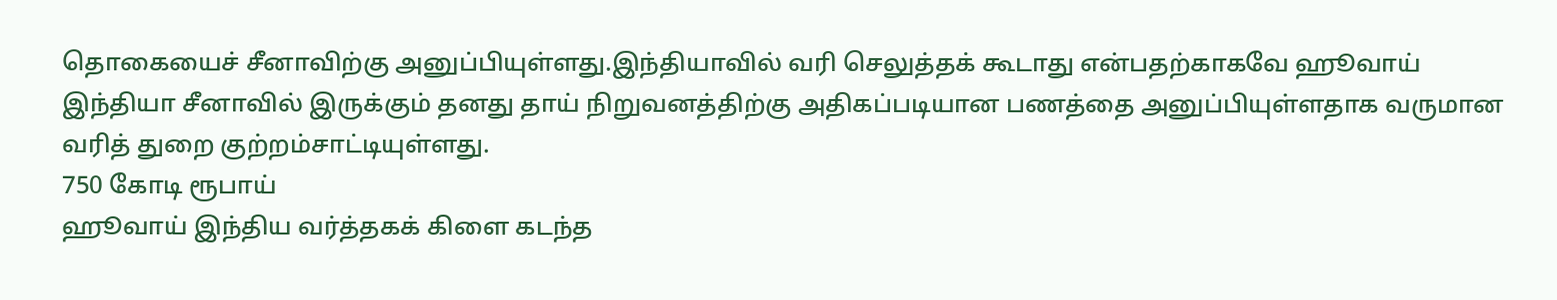தொகையைச் சீனாவிற்கு அனுப்பியுள்ளது.இந்தியாவில் வரி செலுத்தக் கூடாது என்பதற்காகவே ஹூவாய் இந்தியா சீனாவில் இருக்கும் தனது தாய் நிறுவனத்திற்கு அதிகப்படியான பணத்தை அனுப்பியுள்ளதாக வருமான வரித் துறை குற்றம்சாட்டியுள்ளது.
750 கோடி ரூபாய்
ஹூவாய் இந்திய வர்த்தகக் கிளை கடந்த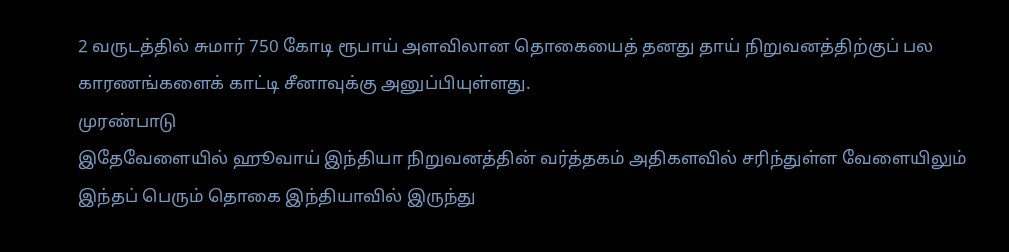2 வருடத்தில் சுமார் 750 கோடி ரூபாய் அளவிலான தொகையைத் தனது தாய் நிறுவனத்திற்குப் பல காரணங்களைக் காட்டி சீனாவுக்கு அனுப்பியுள்ளது.
முரண்பாடு
இதேவேளையில் ஹூவாய் இந்தியா நிறுவனத்தின் வர்த்தகம் அதிகளவில் சரிந்துள்ள வேளையிலும் இந்தப் பெரும் தொகை இந்தியாவில் இருந்து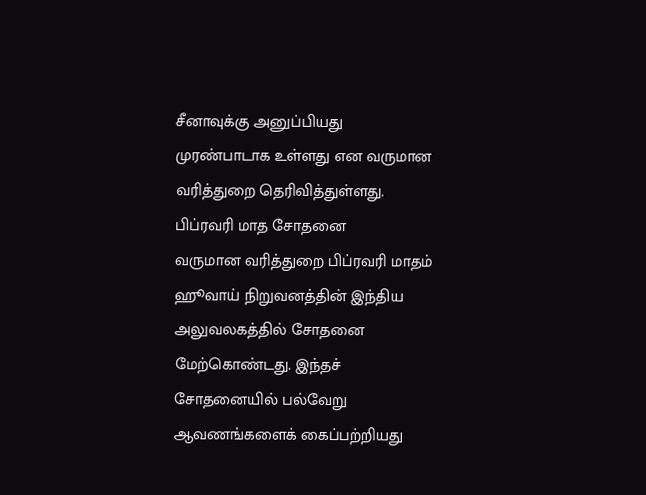சீனாவுக்கு அனுப்பியது முரண்பாடாக உள்ளது என வருமான வரித்துறை தெரிவித்துள்ளது.
பிப்ரவரி மாத சோதனை
வருமான வரித்துறை பிப்ரவரி மாதம் ஹூவாய் நிறுவனத்தின் இந்திய அலுவலகத்தில் சோதனை மேற்கொண்டது. இந்தச் சோதனையில் பல்வேறு ஆவணங்களைக் கைப்பற்றியது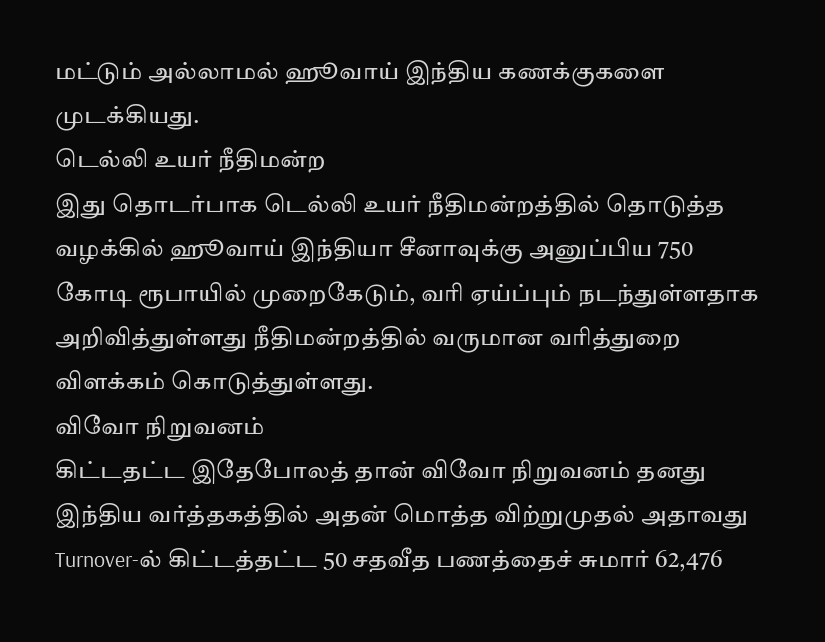மட்டும் அல்லாமல் ஹூவாய் இந்திய கணக்குகளை முடக்கியது.
டெல்லி உயர் நீதிமன்ற
இது தொடர்பாக டெல்லி உயர் நீதிமன்றத்தில் தொடுத்த வழக்கில் ஹூவாய் இந்தியா சீனாவுக்கு அனுப்பிய 750 கோடி ரூபாயில் முறைகேடும், வரி ஏய்ப்பும் நடந்துள்ளதாக அறிவித்துள்ளது நீதிமன்றத்தில் வருமான வரித்துறை விளக்கம் கொடுத்துள்ளது.
விவோ நிறுவனம்
கிட்டதட்ட இதேபோலத் தான் விவோ நிறுவனம் தனது இந்திய வர்த்தகத்தில் அதன் மொத்த விற்றுமுதல் அதாவது Turnover-ல் கிட்டத்தட்ட 50 சதவீத பணத்தைச் சுமார் 62,476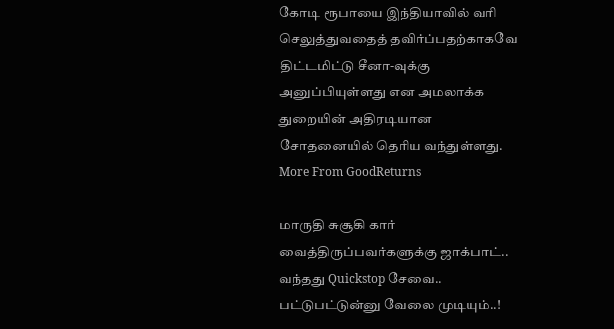கோடி ரூபாயை இந்தியாவில் வரி செலுத்துவதைத் தவிர்ப்பதற்காகவே திட்டமிட்டு சீனா-வுக்கு அனுப்பியுள்ளது என அமலாக்க துறையின் அதிரடியான சோதனையில் தெரிய வந்துள்ளது.
More From GoodReturns

மாருதி சுசூகி கார் வைத்திருப்பவர்களுக்கு ஜாக்பாட்.. வந்தது Quickstop சேவை.. பட்டுபட்டுன்னு வேலை முடியும்..!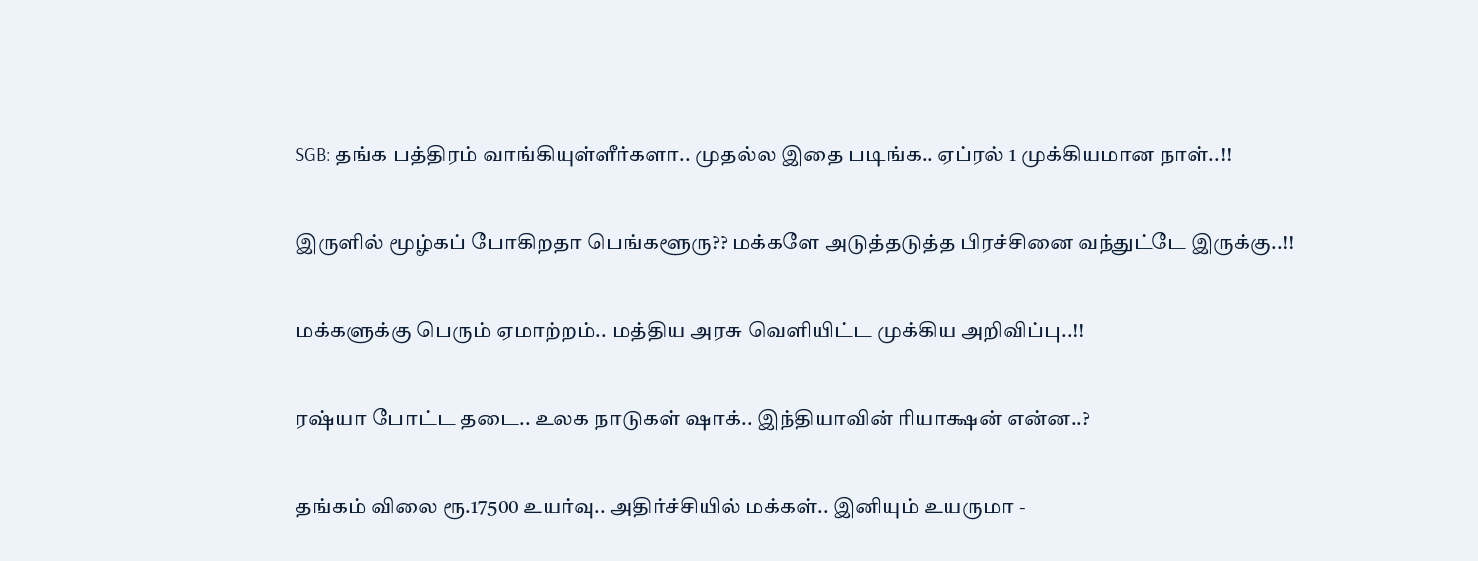SGB: தங்க பத்திரம் வாங்கியுள்ளீர்களா.. முதல்ல இதை படிங்க.. ஏப்ரல் 1 முக்கியமான நாள்..!!

இருளில் மூழ்கப் போகிறதா பெங்களூரு?? மக்களே அடுத்தடுத்த பிரச்சினை வந்துட்டே இருக்கு..!!

மக்களுக்கு பெரும் ஏமாற்றம்.. மத்திய அரசு வெளியிட்ட முக்கிய அறிவிப்பு..!!

ரஷ்யா போட்ட தடை.. உலக நாடுகள் ஷாக்.. இந்தியாவின் ரியாக்ஷன் என்ன..?

தங்கம் விலை ரூ.17500 உயர்வு.. அதிர்ச்சியில் மக்கள்.. இனியும் உயருமா -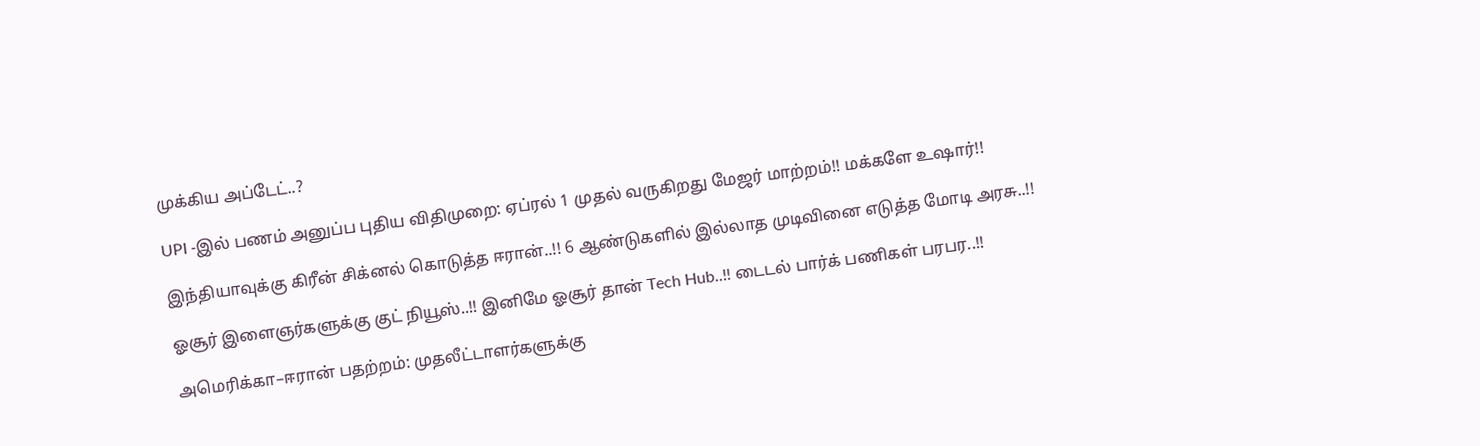முக்கிய அப்டேட்..?

UPI -இல் பணம் அனுப்ப புதிய விதிமுறை: ஏப்ரல் 1 முதல் வருகிறது மேஜர் மாற்றம்!! மக்களே உஷார்!!

இந்தியாவுக்கு கிரீன் சிக்னல் கொடுத்த ஈரான்..!! 6 ஆண்டுகளில் இல்லாத முடிவினை எடுத்த மோடி அரசு..!!

ஓசூர் இளைஞர்களுக்கு குட் நியூஸ்..!! இனிமே ஓசூர் தான் Tech Hub..!! டைடல் பார்க் பணிகள் பரபர..!!

அமெரிக்கா–ஈரான் பதற்றம்: முதலீட்டாளர்களுக்கு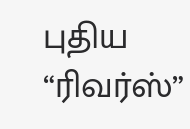புதிய “ரிவர்ஸ்”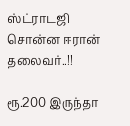ஸ்ட்ராடஜி சொன்ன ஈரான் தலைவர்..!!

ரூ.200 இருந்தா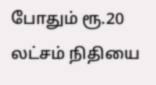போதும் ரூ.20 லட்சம் நிதியை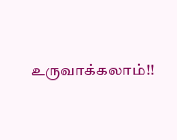உருவாக்கலாம்!!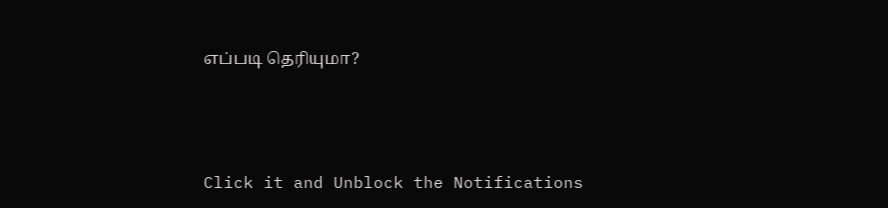எப்படி தெரியுமா?



Click it and Unblock the Notifications